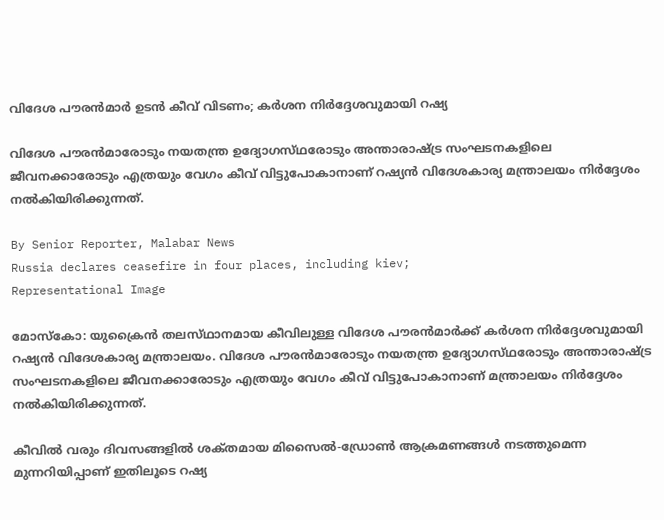വിദേശ പൗരൻമാർ ഉടൻ കീവ് വിടണം; കർശന നിർദ്ദേശവുമായി റഷ്യ

വിദേശ പൗരൻമാരോടും നയതന്ത്ര ഉദ്യോഗസ്‌ഥരോടും അന്താരാഷ്‌ട്ര സംഘടനകളിലെ ജീവനക്കാരോടും എത്രയും വേഗം കീവ് വിട്ടുപോകാനാണ് റഷ്യൻ വിദേശകാര്യ മന്ത്രാലയം നിർദ്ദേശം നൽകിയിരിക്കുന്നത്.

By Senior Reporter, Malabar News
Russia declares ceasefire in four places, including kiev;
Representational Image

മോസ്‌കോ: യുക്രൈൻ തലസ്‌ഥാനമായ കീവിലുള്ള വിദേശ പൗരൻമാർക്ക് കർശന നിർദ്ദേശവുമായി റഷ്യൻ വിദേശകാര്യ മന്ത്രാലയം. വിദേശ പൗരൻമാരോടും നയതന്ത്ര ഉദ്യോഗസ്‌ഥരോടും അന്താരാഷ്‌ട്ര സംഘടനകളിലെ ജീവനക്കാരോടും എത്രയും വേഗം കീവ് വിട്ടുപോകാനാണ് മന്ത്രാലയം നിർദ്ദേശം നൽകിയിരിക്കുന്നത്.

കീവിൽ വരും ദിവസങ്ങളിൽ ശക്‌തമായ മിസൈൽ-ഡ്രോൺ ആക്രമണങ്ങൾ നടത്തുമെന്ന മുന്നറിയിപ്പാണ് ഇതിലൂടെ റഷ്യ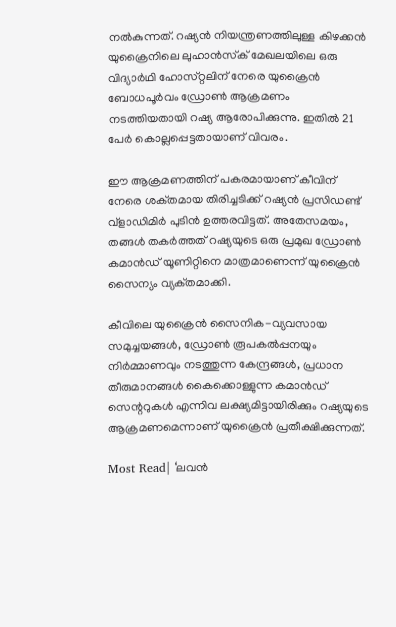നൽകുന്നത്. റഷ്യൻ നിയന്ത്രണത്തിലുള്ള കിഴക്കൻ യുക്രൈനിലെ ലുഹാൻസ്‌ക് മേഖലയിലെ ഒരു വിദ്യാർഥി ഹോസ്‌റ്റലിന് നേരെ യുക്രൈൻ ബോധപൂർവം ഡ്രോൺ ആക്രമണം നടത്തിയതായി റഷ്യ ആരോപിക്കുന്നു. ഇതിൽ 21 പേർ കൊല്ലപ്പെട്ടതായാണ് വിവരം.

ഈ ആക്രമണത്തിന് പകരമായാണ് കീവിന് നേരെ ശക്‌തമായ തിരിച്ചടിക്ക് റഷ്യൻ പ്രസിഡണ്ട് വ്ളാഡിമിർ പുടിൻ ഉത്തരവിട്ടത്. അതേസമയം, തങ്ങൾ തകർത്തത് റഷ്യയുടെ ഒരു പ്രമുഖ ഡ്രോൺ കമാൻഡ് യൂണിറ്റിനെ മാത്രമാണെന്ന് യുക്രൈൻ സൈന്യം വ്യക്‌തമാക്കി.

കീവിലെ യുക്രൈൻ സൈനിക-വ്യവസായ സമുച്ചയങ്ങൾ, ഡ്രോൺ രൂപകൽപ്പനയും നിർമ്മാണവും നടത്തുന്ന കേന്ദ്രങ്ങൾ, പ്രധാന തീരുമാനങ്ങൾ കൈക്കൊള്ളുന്ന കമാൻഡ് സെന്ററുകൾ എന്നിവ ലക്ഷ്യമിട്ടായിരിക്കും റഷ്യയുടെ ആക്രമണമെന്നാണ് യുക്രൈൻ പ്രതീക്ഷിക്കുന്നത്.

Most Read| ‘ലവൻ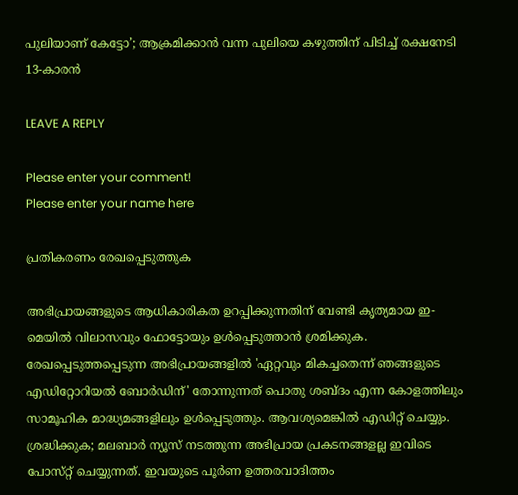പുലിയാണ് കേട്ടോ’; ആക്രമിക്കാൻ വന്ന പുലിയെ കഴുത്തിന് പിടിച്ച് രക്ഷനേടി 13-കാരൻ

LEAVE A REPLY

Please enter your comment!
Please enter your name here

പ്രതികരണം രേഖപ്പെടുത്തുക

അഭിപ്രായങ്ങളുടെ ആധികാരികത ഉറപ്പിക്കുന്നതിന് വേണ്ടി കൃത്യമായ ഇ-മെയിൽ വിലാസവും ഫോട്ടോയും ഉൾപ്പെടുത്താൻ ശ്രമിക്കുക. രേഖപ്പെടുത്തപ്പെടുന്ന അഭിപ്രായങ്ങളിൽ 'ഏറ്റവും മികച്ചതെന്ന് ഞങ്ങളുടെ എഡിറ്റോറിയൽ ബോർഡിന്' തോന്നുന്നത് പൊതു ശബ്‌ദം എന്ന കോളത്തിലും സാമൂഹിക മാദ്ധ്യമങ്ങളിലും ഉൾപ്പെടുത്തും. ആവശ്യമെങ്കിൽ എഡിറ്റ് ചെയ്യും. ശ്രദ്ധിക്കുക; മലബാർ ന്യൂസ് നടത്തുന്ന അഭിപ്രായ പ്രകടനങ്ങളല്ല ഇവിടെ പോസ്‌റ്റ് ചെയ്യുന്നത്. ഇവയുടെ പൂർണ ഉത്തരവാദിത്തം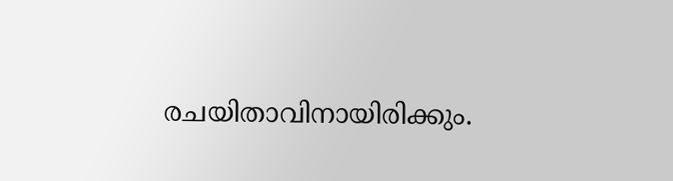രചയിതാവിനായിരിക്കും.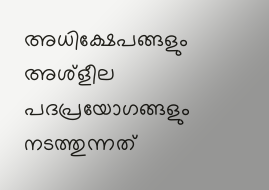അധിക്ഷേപങ്ങളും അശ്‌ളീല പദപ്രയോഗങ്ങളും നടത്തുന്നത്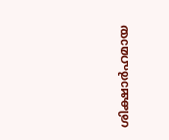ശിക്ഷാർഹമായ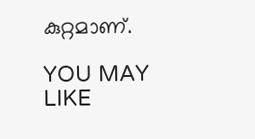കുറ്റമാണ്.

YOU MAY LIKE